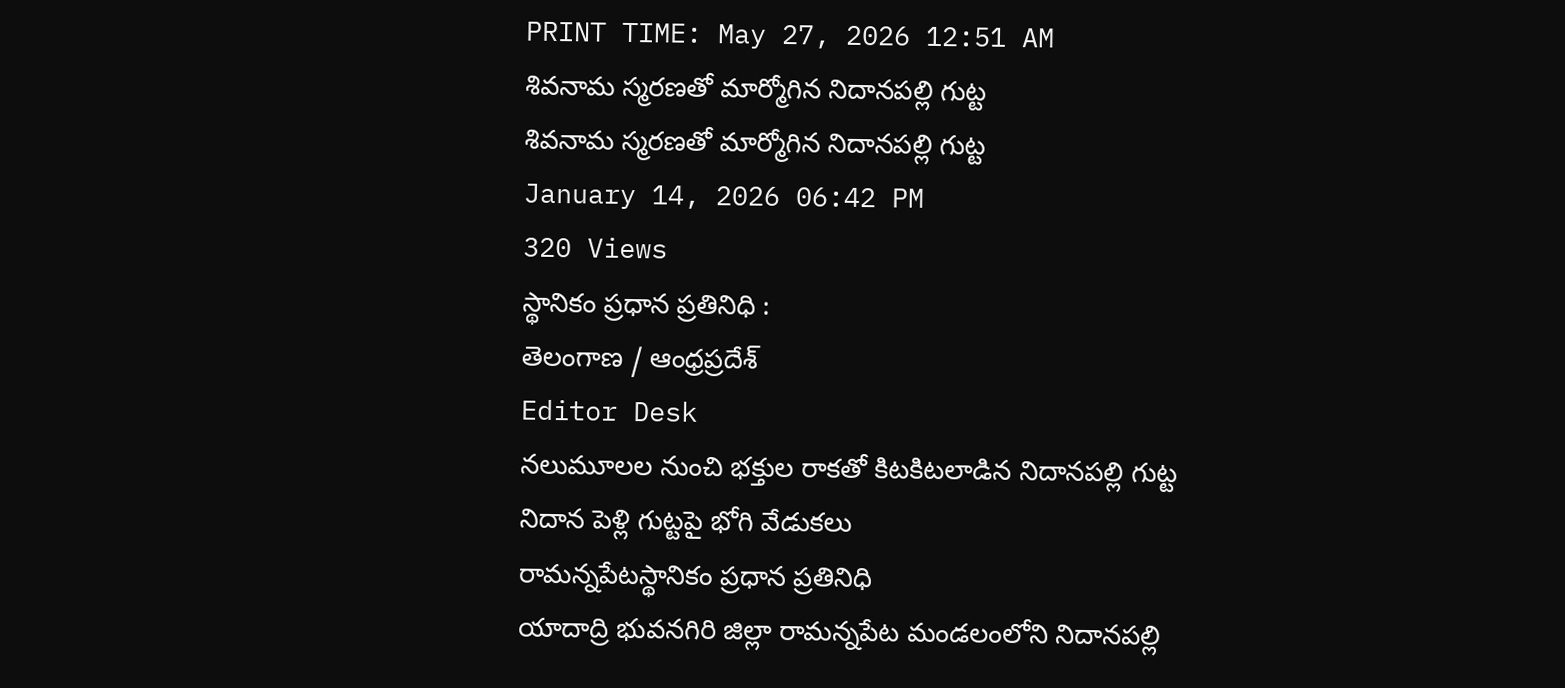PRINT TIME: May 27, 2026 12:51 AM
శివనామ స్మరణతో మార్మోగిన నిదానపల్లి గుట్ట
శివనామ స్మరణతో మార్మోగిన నిదానపల్లి గుట్ట
January 14, 2026 06:42 PM
320 Views
స్థానికం ప్రధాన ప్రతినిధి :
తెలంగాణ / ఆంధ్రప్రదేశ్
Editor Desk
నలుమూలల నుంచి భక్తుల రాకతో కిటకిటలాడిన నిదానపల్లి గుట్ట
నిదాన పెళ్లి గుట్టపై భోగి వేడుకలు
రామన్నపేటస్థానికం ప్రధాన ప్రతినిధి
యాదాద్రి భువనగిరి జిల్లా రామన్నపేట మండలంలోని నిదానపల్లి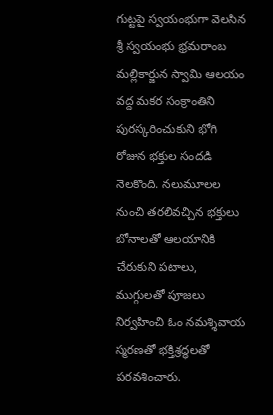గుట్టపై స్వయంభుగా వెలసిన శ్రీ స్వయంభు భ్రమరాంబ మల్లికార్జున స్వామి ఆలయం వద్ద మకర సంక్రాంతిని పురస్కరించుకుని భోగి రోజున భక్తుల సందడి నెలకొంది. నలుమూలల నుంచి తరలివచ్చిన భక్తులు బోనాలతో ఆలయానికి చేరుకుని పటాలు, ముగ్గులతో పూజలు నిర్వహించి ఓం నమశ్శివాయ స్మరణతో భక్తిశ్రద్ధలతో పరవశించారు.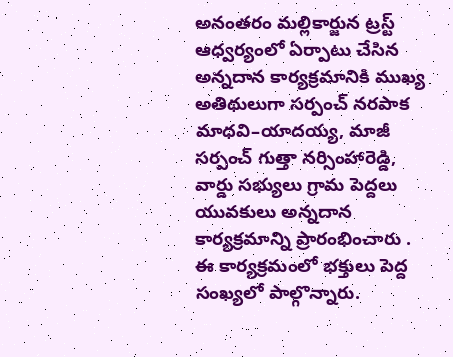అనంతరం మల్లికార్జున ట్రస్ట్ ఆధ్వర్యంలో ఏర్పాటు చేసిన అన్నదాన కార్యక్రమానికి ముఖ్య అతిథులుగా సర్పంచ్ నరపాక మాధవి–యాదయ్య, మాజీ సర్పంచ్ గుత్తా నర్సింహారెడ్డి, వార్డు సభ్యులు గ్రామ పెద్దలు యువకులు అన్నదాన కార్యక్రమాన్ని ప్రారంభించారు . ఈ కార్యక్రమంలో భక్తులు పెద్ద సంఖ్యలో పాల్గొన్నారు.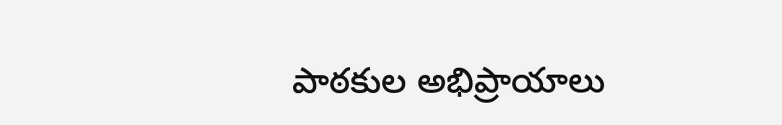పాఠకుల అభిప్రాయాలు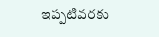ఇప్పటివరకు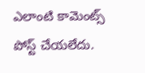ఎలాంటి కామెంట్స్ పోస్ట్ చేయలేదు.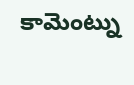కామెంట్ను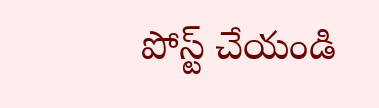పోస్ట్ చేయండి